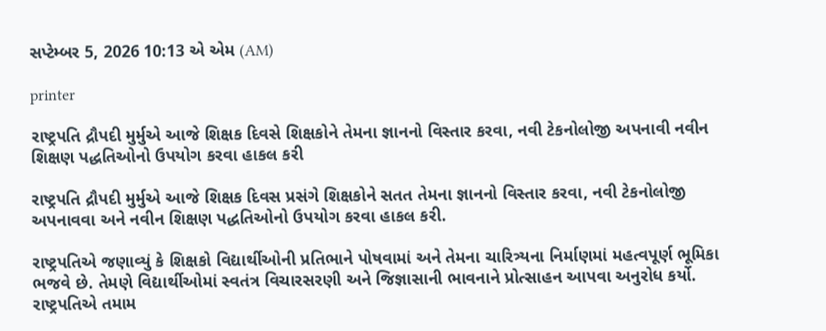સપ્ટેમ્બર 5, 2026 10:13 એ એમ (AM)

printer

રાષ્ટ્રપતિ દ્રૌપદી મુર્મુએ આજે શિક્ષક દિવસે શિક્ષકોને તેમના જ્ઞાનનો વિસ્તાર કરવા, નવી ટેકનોલોજી અપનાવી નવીન શિક્ષણ પદ્ધતિઓનો ઉપયોગ કરવા હાકલ કરી

રાષ્ટ્રપતિ દ્રૌપદી મુર્મુએ આજે શિક્ષક દિવસ પ્રસંગે શિક્ષકોને સતત તેમના જ્ઞાનનો વિસ્તાર કરવા, નવી ટેકનોલોજી અપનાવવા અને નવીન શિક્ષણ પદ્ધતિઓનો ઉપયોગ કરવા હાકલ કરી.

રાષ્ટ્રપતિએ જણાવ્યું કે શિક્ષકો વિદ્યાર્થીઓની પ્રતિભાને પોષવામાં અને તેમના ચારિત્ર્યના નિર્માણમાં મહત્વપૂર્ણ ભૂમિકા ભજવે છે. તેમણે વિદ્યાર્થીઓમાં સ્વતંત્ર વિચારસરણી અને જિજ્ઞાસાની ભાવનાને પ્રોત્સાહન આપવા અનુરોધ કર્યો. રાષ્ટ્રપતિએ તમામ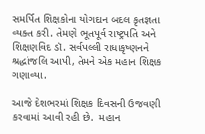સમર્પિત શિક્ષકોના યોગદાન બદલ કૃતજ્ઞતા વ્યક્ત કરી. તેમણે ભૂતપૂર્વ રાષ્ટ્રપતિ અને શિક્ષણવિદ ડૉ. સર્વપલ્લી રાધાકૃષ્ણનને શ્રદ્ધાંજલિ આપી, તેમને એક મહાન શિક્ષક ગણાવ્યા.

આજે દેશભરમાં શિક્ષક દિવસની ઉજવણી કરવામાં આવી રહી છે.  મહાન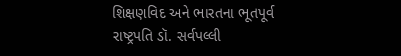શિક્ષણવિદ અને ભારતના ભૂતપૂર્વ રાષ્ટ્રપતિ ડૉ. સર્વપલ્લી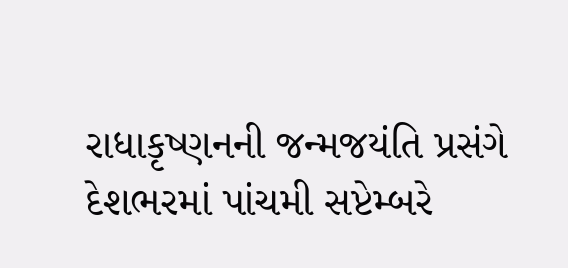રાધાકૃષ્ણનની જન્મજયંતિ પ્રસંગે દેશભરમાં પાંચમી સપ્ટેમ્બરે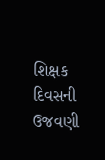શિક્ષક દિવસની ઉજવણી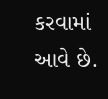કરવામાં આવે છે.